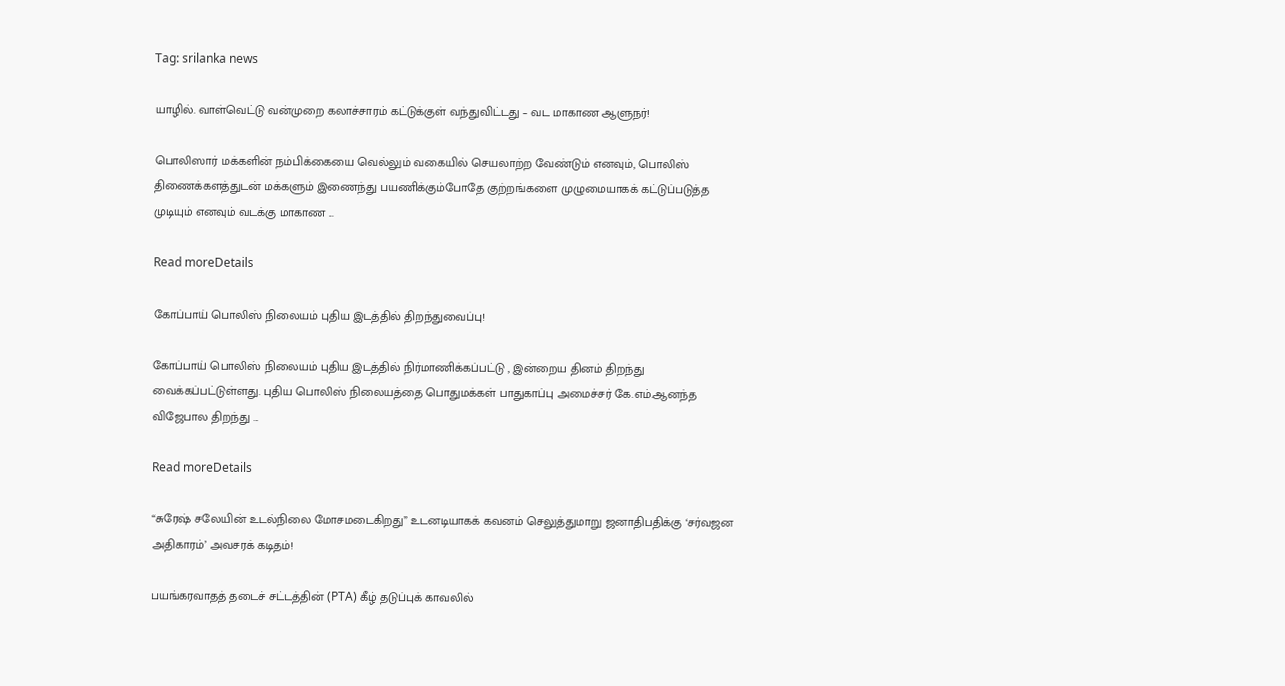Tag: srilanka news

யாழில். வாள்வெட்டு வன்முறை கலாச்சாரம் கட்டுக்குள் வந்துவிட்டது – வட மாகாண ஆளுநர்!

பொலிஸார் மக்களின் நம்பிக்கையை வெல்லும் வகையில் செயலாற்ற வேண்டும் எனவும், பொலிஸ் திணைக்களத்துடன் மக்களும் இணைந்து பயணிக்கும்போதே குற்றங்களை முழுமையாகக் கட்டுப்படுத்த முடியும் எனவும் வடக்கு மாகாண ...

Read moreDetails

கோப்பாய் பொலிஸ் நிலையம் புதிய இடத்தில் திறந்துவைப்பு!

கோப்பாய் பொலிஸ் நிலையம் புதிய இடத்தில் நிர்மாணிக்கப்பட்டு , இன்றைய தினம் திறந்து வைக்கப்பட்டுள்ளது. புதிய பொலிஸ் நிலையத்தை பொதுமக்கள் பாதுகாப்பு அமைச்சர் கே.எம்.ஆனந்த விஜேபால திறந்து ...

Read moreDetails

“சுரேஷ் சலேயின் உடல்நிலை மோசமடைகிறது” உடனடியாகக் கவனம் செலுத்துமாறு ஜனாதிபதிக்கு ‘சர்வஜன அதிகாரம்’ அவசரக் கடிதம்!

பயங்கரவாதத் தடைச் சட்டத்தின் (PTA) கீழ் தடுப்புக் காவலில்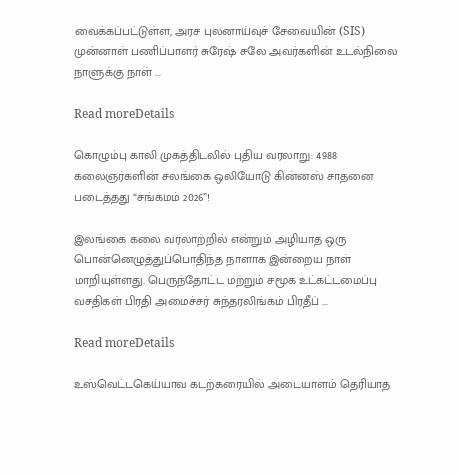வைக்கப்பட்டுள்ள, அரச புலனாய்வுச் சேவையின் (SIS) முன்னாள் பணிப்பாளர் சுரேஷ் சலே அவர்களின் உடல்நிலை நாளுக்கு நாள் ...

Read moreDetails

கொழும்பு காலி முகத்திடலில் புதிய வரலாறு: 4988 கலைஞர்களின் சலங்கை ஒலியோடு கின்னஸ் சாதனை படைத்தது “சங்கமம் 2026”!

இலங்கை கலை வரலாற்றில் என்றும் அழியாத ஒரு பொன்னெழுத்துப்பொதிந்த நாளாக இன்றைய நாள் மாறியுள்ளது. பெருந்தோட்ட மற்றும் சமூக உட்கட்டமைப்பு வசதிகள் பிரதி அமைச்சர் சுந்தரலிங்கம் பிரதீப் ...

Read moreDetails

உஸ்வெட்டகெய்யாவ கடற்கரையில் அடையாளம் தெரியாத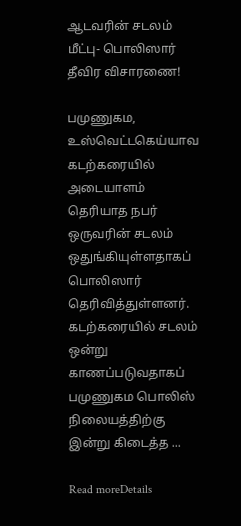ஆடவரின் சடலம் மீட்பு- பொலிஸார் தீவிர விசாரணை!

பமுணுகம, உஸ்வெட்டகெய்யாவ கடற்கரையில் அடையாளம் தெரியாத நபர் ஒருவரின் சடலம் ஒதுங்கியுள்ளதாகப் பொலிஸார் தெரிவித்துள்ளனர். கடற்கரையில் சடலம் ஒன்று காணப்படுவதாகப் பமுணுகம பொலிஸ் நிலையத்திற்கு இன்று கிடைத்த ...

Read moreDetails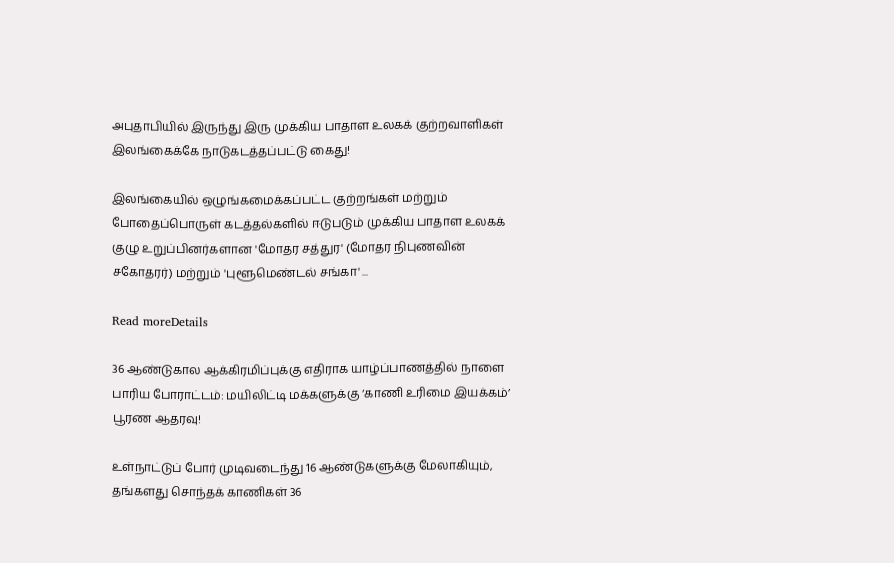அபுதாபியில் இருந்து இரு முக்கிய பாதாள உலகக் குற்றவாளிகள் இலங்கைக்கே நாடுகடத்தப்பட்டு கைது!

இலங்கையில் ஒழுங்கமைக்கப்பட்ட குற்றங்கள் மற்றும் போதைப்பொருள் கடத்தல்களில் ஈடுபடும் முக்கிய பாதாள உலகக் குழு உறுப்பினர்களான 'மோதர சத்துர' (மோதர நிபுணவின் சகோதரர்) மற்றும் 'புளூமெண்டல் சங்கா' ...

Read moreDetails

36 ஆண்டுகால ஆக்கிரமிப்புக்கு எதிராக யாழ்ப்பாணத்தில் நாளை பாரிய போராட்டம்: மயிலிட்டி மக்களுக்கு ‘காணி உரிமை இயக்கம்’ பூரண ஆதரவு!

உள்நாட்டுப் போர் முடிவடைந்து 16 ஆண்டுகளுக்கு மேலாகியும், தங்களது சொந்தக் காணிகள் 36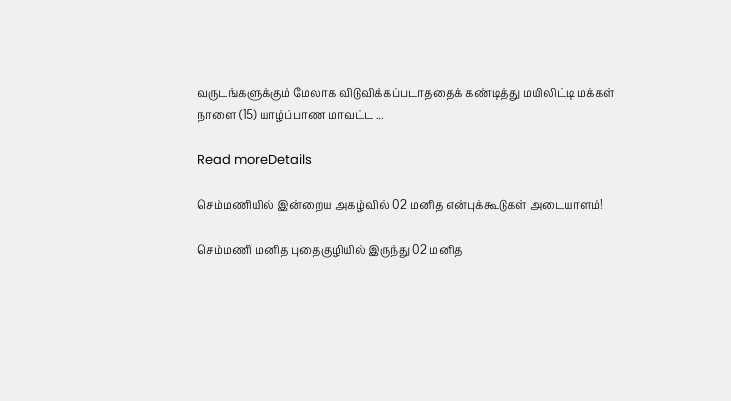வருடங்களுக்கும் மேலாக விடுவிக்கப்படாததைக் கண்டித்து மயிலிட்டி மக்கள் நாளை (15) யாழ்ப்பாண மாவட்ட ...

Read moreDetails

செம்மணியில் இன்றைய அகழ்வில் 02 மனித என்புக்கூடுகள் அடையாளம்!

செம்மணி மனித புதைகுழியில் இருந்து 02 மனித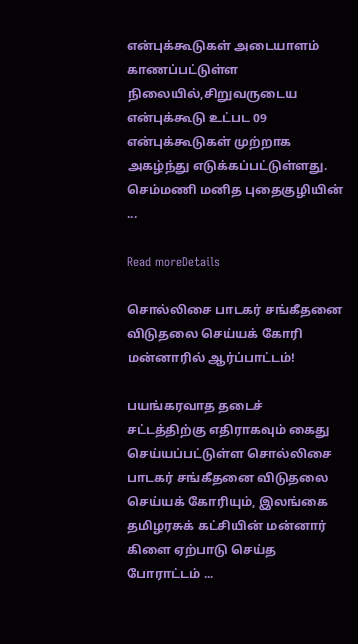என்புக்கூடுகள் அடையாளம் காணப்பட்டுள்ள நிலையில்,சிறுவருடைய என்புக்கூடு உட்பட 09 என்புக்கூடுகள் முற்றாக அகழ்ந்து எடுக்கப்பட்டுள்ளது. செம்மணி மனித புதைகுழியின் ...

Read moreDetails

சொல்லிசை பாடகர் சங்கீதனை விடுதலை செய்யக் கோரி மன்னாரில் ஆர்ப்பாட்டம்!

பயங்கரவாத தடைச் சட்டத்திற்கு எதிராகவும் கைது செய்யப்பட்டுள்ள சொல்லிசை பாடகர் சங்கீதனை விடுதலை செய்யக் கோரியும், இலங்கை தமிழரசுக் கட்சியின் மன்னார் கிளை ஏற்பாடு செய்த போராட்டம் ...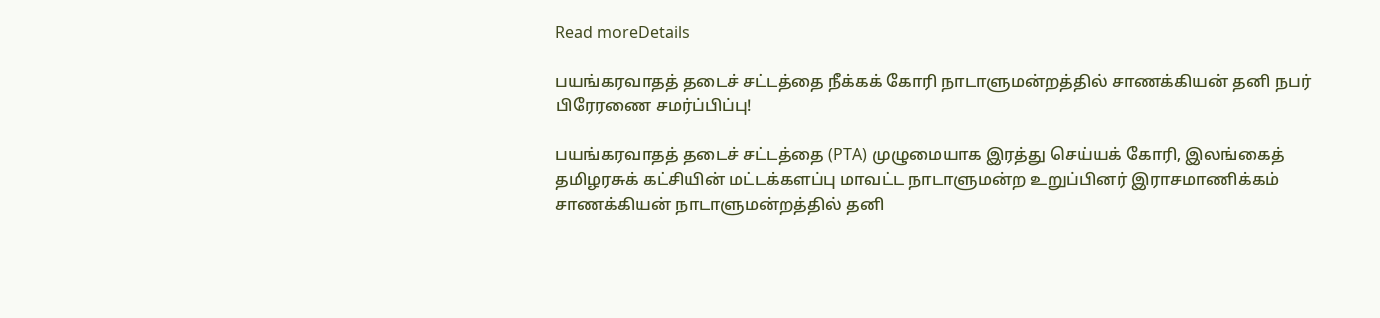Read moreDetails

பயங்கரவாதத் தடைச் சட்டத்தை நீக்கக் கோரி நாடாளுமன்றத்தில் சாணக்கியன் தனி நபர் பிரேரணை சமர்ப்பிப்பு!

பயங்கரவாதத் தடைச் சட்டத்தை (PTA) முழுமையாக இரத்து செய்யக் கோரி, இலங்கைத் தமிழரசுக் கட்சியின் மட்டக்களப்பு மாவட்ட நாடாளுமன்ற உறுப்பினர் இராசமாணிக்கம் சாணக்கியன் நாடாளுமன்றத்தில் தனி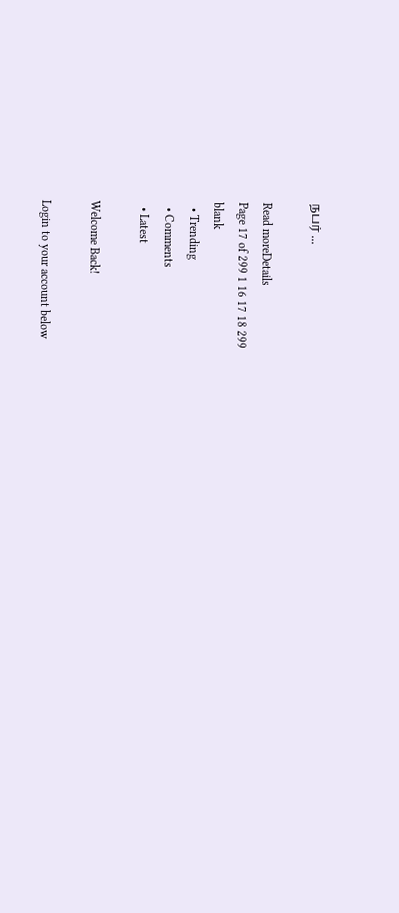நபர் ...

Read moreDetails
Page 17 of 299 1 16 17 18 299
blank
  • Trending
  • Comments
  • Latest

Welcome Back!

Login to your account below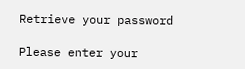Retrieve your password

Please enter your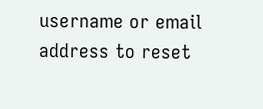username or email address to reset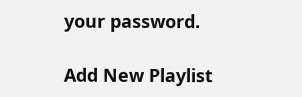your password.

Add New Playlist